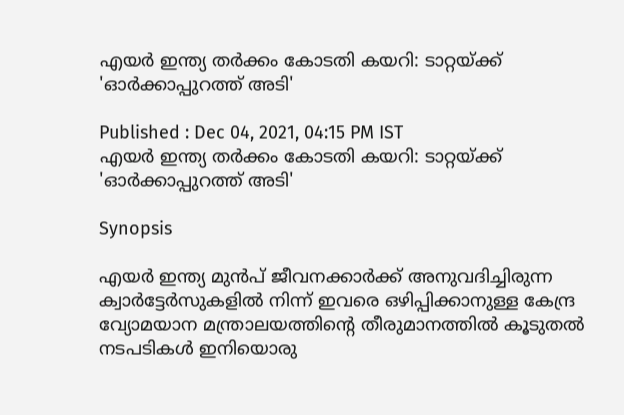എയർ ഇന്ത്യ തർക്കം കോടതി കയറി: ടാറ്റയ്ക്ക് 'ഓർക്കാപ്പുറത്ത് അടി'

Published : Dec 04, 2021, 04:15 PM IST
എയർ ഇന്ത്യ തർക്കം കോടതി കയറി: ടാറ്റയ്ക്ക് 'ഓർക്കാപ്പുറത്ത് അടി'

Synopsis

എയർ ഇന്ത്യ മുൻപ് ജീവനക്കാർക്ക് അനുവദിച്ചിരുന്ന ക്വാർട്ടേർസുകളിൽ നിന്ന് ഇവരെ ഒഴിപ്പിക്കാനുള്ള കേന്ദ്ര വ്യോമയാന മന്ത്രാലയത്തിന്റെ തീരുമാനത്തിൽ കൂടുതൽ നടപടികൾ ഇനിയൊരു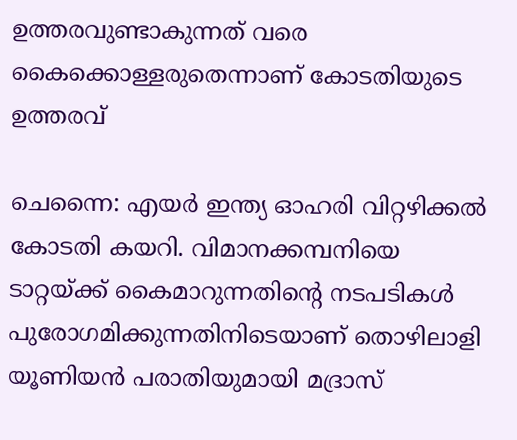ഉത്തരവുണ്ടാകുന്നത് വരെ കൈക്കൊള്ളരുതെന്നാണ് കോടതിയുടെ ഉത്തരവ്

ചെന്നൈ: എയർ ഇന്ത്യ ഓഹരി വിറ്റഴിക്കൽ കോടതി കയറി. വിമാനക്കമ്പനിയെ ടാറ്റയ്ക്ക് കൈമാറുന്നതിന്റെ നടപടികൾ പുരോഗമിക്കുന്നതിനിടെയാണ് തൊഴിലാളി യൂണിയൻ പരാതിയുമായി മദ്രാസ്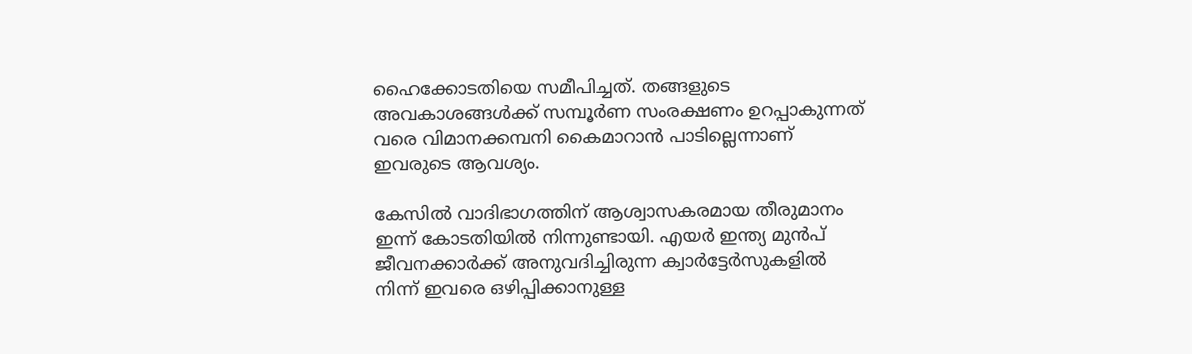ഹൈക്കോടതിയെ സമീപിച്ചത്. തങ്ങളുടെ അവകാശങ്ങൾക്ക് സമ്പൂർണ സംരക്ഷണം ഉറപ്പാകുന്നത് വരെ വിമാനക്കമ്പനി കൈമാറാൻ പാടില്ലെന്നാണ് ഇവരുടെ ആവശ്യം.

കേസിൽ വാദിഭാഗത്തിന് ആശ്വാസകരമായ തീരുമാനം ഇന്ന് കോടതിയിൽ നിന്നുണ്ടായി. എയർ ഇന്ത്യ മുൻപ് ജീവനക്കാർക്ക് അനുവദിച്ചിരുന്ന ക്വാർട്ടേർസുകളിൽ നിന്ന് ഇവരെ ഒഴിപ്പിക്കാനുള്ള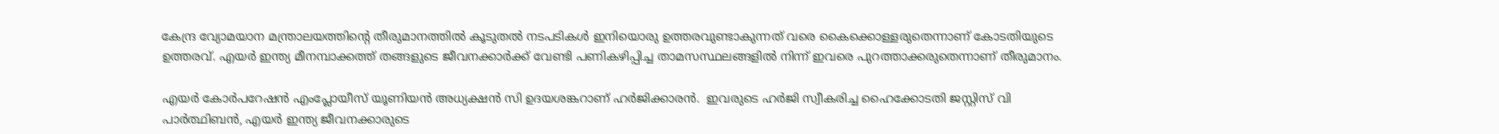കേന്ദ്ര വ്യോമയാന മന്ത്രാലയത്തിന്റെ തീരുമാനത്തിൽ കൂടുതൽ നടപടികൾ ഇനിയൊരു ഉത്തരവുണ്ടാകുന്നത് വരെ കൈക്കൊള്ളരുതെന്നാണ് കോടതിയുടെ ഉത്തരവ്. എയർ ഇന്ത്യ മീനമ്പാക്കത്ത് തങ്ങളുടെ ജീവനക്കാർക്ക് വേണ്ടി പണികഴിപ്പിച്ച താമസസ്ഥലങ്ങളിൽ നിന്ന് ഇവരെ പുറത്താക്കരുതെന്നാണ് തീരുമാനം.

എയർ കോർപറേഷൻ എംപ്ലോയീസ് യൂണിയൻ അധ്യക്ഷൻ സി ഉദയശങ്കറാണ് ഹർജിക്കാരൻ.  ഇവരുടെ ഹർജി സ്വീകരിച്ച ഹൈക്കോടതി ജസ്റ്റിസ് വി പാർത്ഥിബൻ, എയർ ഇന്ത്യ ജീവനക്കാരുടെ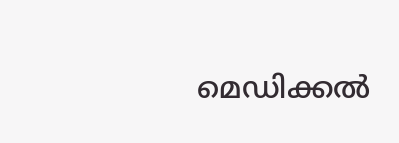മെഡിക്കൽ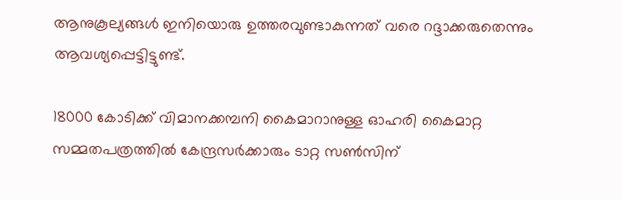ആനുകൂല്യങ്ങൾ ഇനിയൊരു ഉത്തരവുണ്ടാകുന്നത് വരെ റദ്ദാക്കരുതെന്നും ആവശ്യപ്പെട്ടിട്ടുണ്ട്.

18000 കോടിക്ക് വിമാനക്കമ്പനി കൈമാറാനുള്ള ഓഹരി കൈമാറ്റ സമ്മതപത്രത്തിൽ കേന്ദ്രസർക്കാരും ടാറ്റ സൺസിന്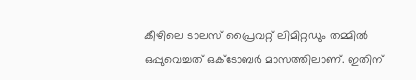കീഴിലെ ടാലസ് പ്രൈവറ്റ് ലിമിറ്റഡും തമ്മിൽ ഒപ്പുവെച്ചത് ഒക്ടോബർ മാസത്തിലാണ്. ഇതിന്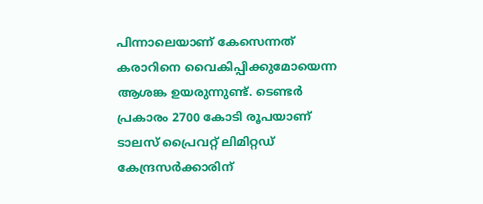പിന്നാലെയാണ് കേസെന്നത് കരാറിനെ വൈകിപ്പിക്കുമോയെന്ന ആശങ്ക ഉയരുന്നുണ്ട്. ടെണ്ടർ പ്രകാരം 2700 കോടി രൂപയാണ് ടാലസ് പ്രൈവറ്റ് ലിമിറ്റഡ് കേന്ദ്രസർക്കാരിന്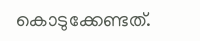കൊടുക്കേണ്ടത്.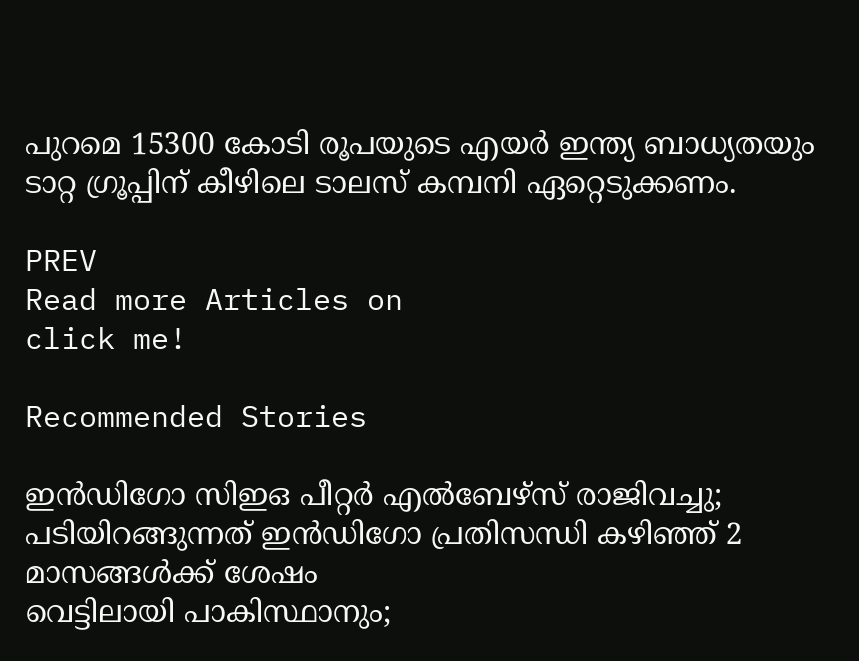പുറമെ 15300 കോടി രൂപയുടെ എയർ ഇന്ത്യ ബാധ്യതയും ടാറ്റ ഗ്രൂപ്പിന് കീഴിലെ ടാലസ് കമ്പനി ഏറ്റെടുക്കണം.

PREV
Read more Articles on
click me!

Recommended Stories

ഇൻഡിഗോ സിഇഒ പീറ്റർ എൽബേഴ്സ് രാജിവച്ചു; പടിയിറങ്ങുന്നത് ഇൻഡിഗോ പ്രതിസന്ധി കഴിഞ്ഞ് 2 മാസങ്ങൾക്ക് ശേഷം
വെട്ടിലായി പാകിസ്ഥാനും;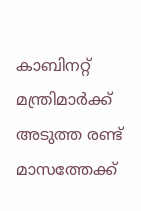കാബിനറ്റ് മന്ത്രിമാര്‍ക്ക് അടുത്ത രണ്ട് മാസത്തേക്ക്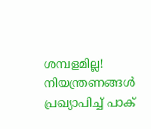ശമ്പളമില്ല! നിയന്ത്രണങ്ങൾ പ്രഖ്യാപിച്ച് പാക്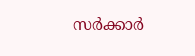സർക്കാർ